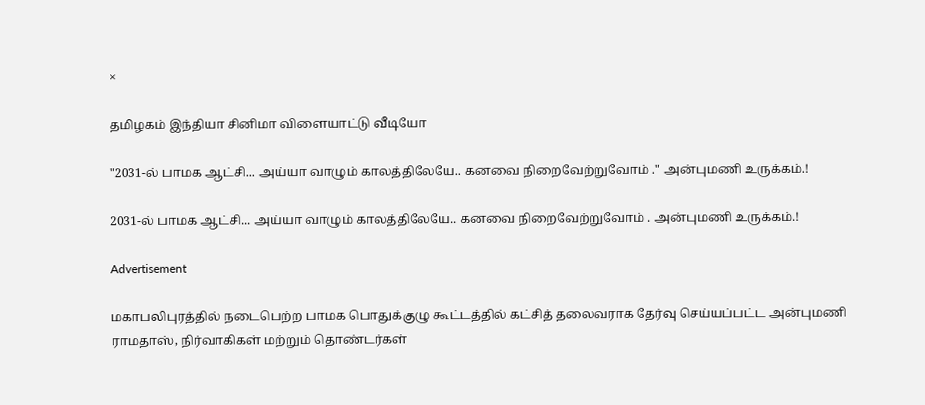×

தமிழகம் இந்தியா சினிமா விளையாட்டு வீடியோ

"2031-ல் பாமக ஆட்சி... அய்யா வாழும் காலத்திலேயே.. கனவை நிறைவேற்றுவோம் ." அன்புமணி உருக்கம்.!

2031-ல் பாமக ஆட்சி... அய்யா வாழும் காலத்திலேயே.. கனவை நிறைவேற்றுவோம் . அன்புமணி உருக்கம்.!

Advertisement

மகாபலிபுரத்தில் நடைபெற்ற பாமக பொதுக்குழு கூட்டத்தில் கட்சித் தலைவராக தேர்வு செய்யப்பட்ட அன்புமணி ராமதாஸ், நிர்வாகிகள் மற்றும் தொண்டர்கள்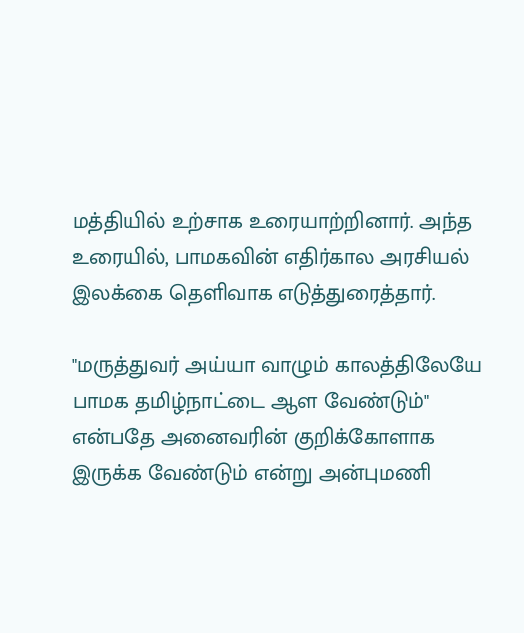மத்தியில் உற்சாக உரையாற்றினார். அந்த உரையில், பாமகவின் எதிர்கால அரசியல் இலக்கை தெளிவாக எடுத்துரைத்தார்.

"மருத்துவர் அய்யா வாழும் காலத்திலேயே பாமக தமிழ்நாட்டை ஆள வேண்டும்" என்பதே அனைவரின் குறிக்கோளாக இருக்க வேண்டும் என்று அன்புமணி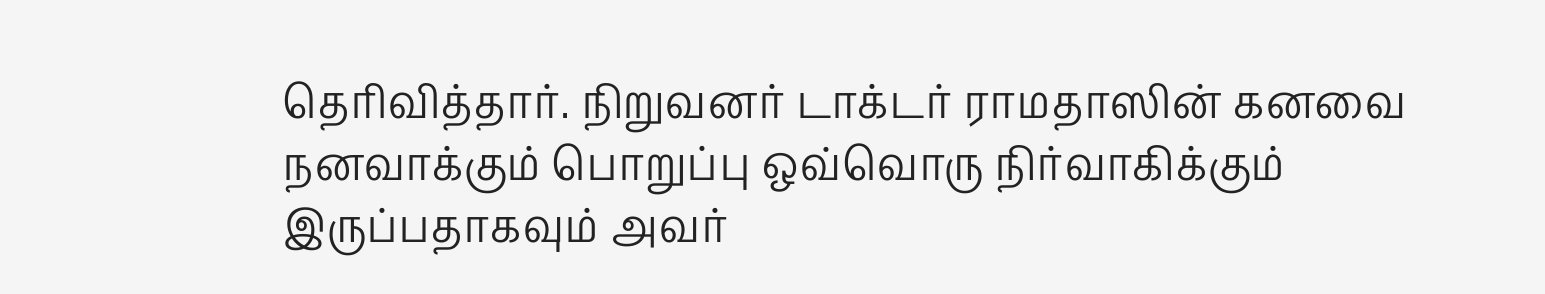தெரிவித்தார். நிறுவனர் டாக்டர் ராமதாஸின் கனவை நனவாக்கும் பொறுப்பு ஒவ்வொரு நிர்வாகிக்கும் இருப்பதாகவும் அவர்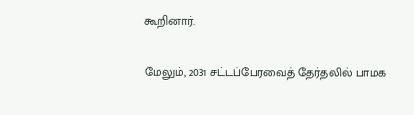கூறினார்.

மேலும், 2031 சட்டப்பேரவைத் தேர்தலில் பாமக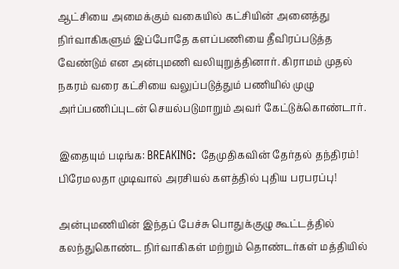ஆட்சியை அமைக்கும் வகையில் கட்சியின் அனைத்து நிர்வாகிகளும் இப்போதே களப்பணியை தீவிரப்படுத்த வேண்டும் என அன்புமணி வலியுறுத்தினார். கிராமம் முதல் நகரம் வரை கட்சியை வலுப்படுத்தும் பணியில் முழு அர்ப்பணிப்புடன் செயல்படுமாறும் அவர் கேட்டுக்கொண்டார்.

இதையும் படிங்க: BREAKING: தேமுதிகவின் தேர்தல் தந்திரம்! பிரேமலதா முடிவால் அரசியல் களத்தில் புதிய பரபரப்பு!

அன்புமணியின் இந்தப் பேச்சு பொதுக்குழு கூட்டத்தில் கலந்துகொண்ட நிர்வாகிகள் மற்றும் தொண்டர்கள் மத்தியில்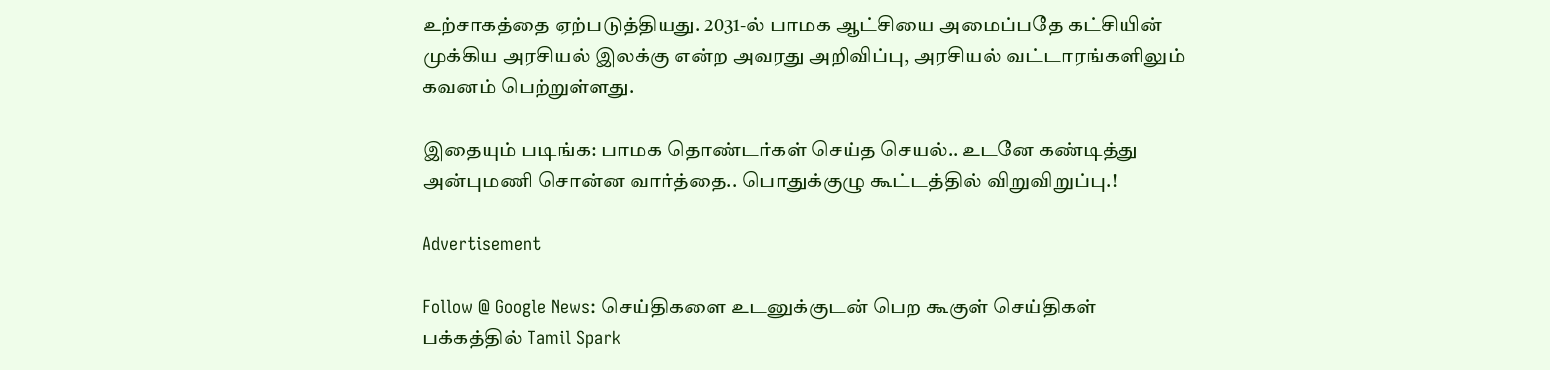உற்சாகத்தை ஏற்படுத்தியது. 2031-ல் பாமக ஆட்சியை அமைப்பதே கட்சியின் முக்கிய அரசியல் இலக்கு என்ற அவரது அறிவிப்பு, அரசியல் வட்டாரங்களிலும் கவனம் பெற்றுள்ளது.

இதையும் படிங்க: பாமக தொண்டர்கள் செய்த செயல்.. உடனே கண்டித்து அன்புமணி சொன்ன வார்த்தை.. பொதுக்குழு கூட்டத்தில் விறுவிறுப்பு.!

Advertisement

Follow @ Google News: செய்திகளை உடனுக்குடன் பெற கூகுள் செய்திகள் பக்கத்தில் Tamil Spark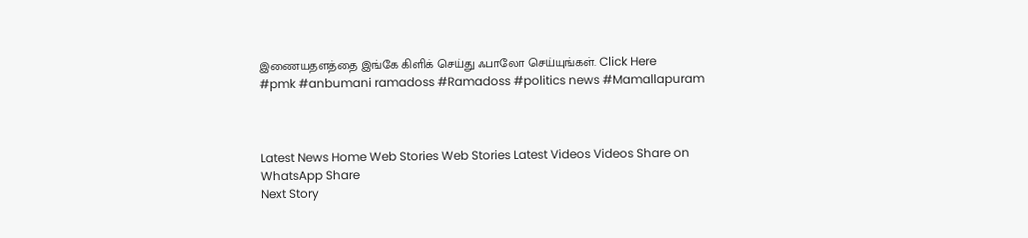இணையதளத்தை இங்கே கிளிக் செய்து ஃபாலோ செய்யுங்கள். Click Here
#pmk #anbumani ramadoss #Ramadoss #politics news #Mamallapuram



Latest News Home Web Stories Web Stories Latest Videos Videos Share on WhatsApp Share
Next Story